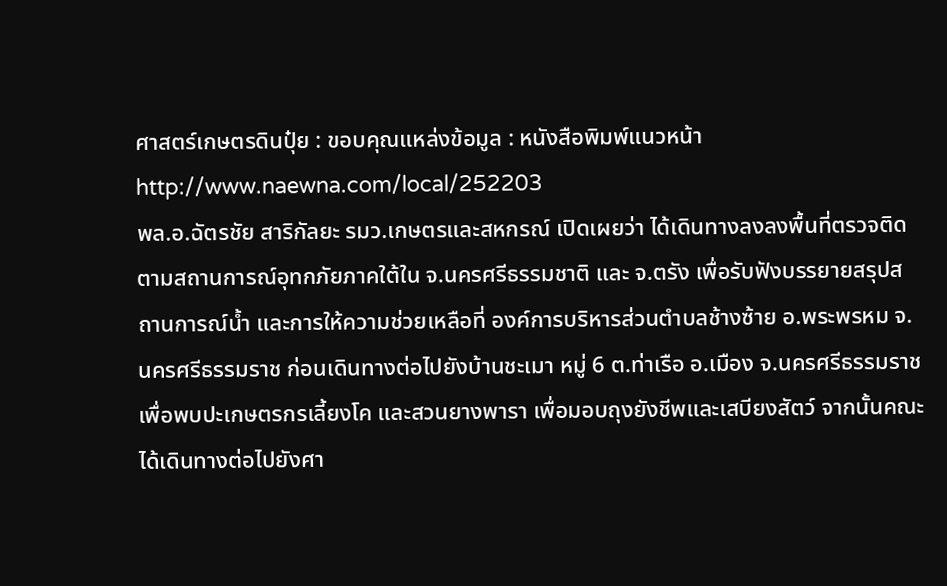ศาสตร์เกษตรดินปุ๋ย : ขอบคุณแหล่งข้อมูล : หนังสือพิมพ์แนวหน้า
http://www.naewna.com/local/252203
พล.อ.ฉัตรชัย สาริกัลยะ รมว.เกษตรและสหกรณ์ เปิดเผยว่า ได้เดินทางลงลงพื้นที่ตรวจติดตามสถานการณ์อุทกภัยภาคใต้ใน จ.นครศรีธรรมชาติ และ จ.ตรัง เพื่อรับฟังบรรยายสรุปสถานการณ์น้ำ และการให้ความช่วยเหลือที่ องค์การบริหารส่วนตำบลช้างซ้าย อ.พระพรหม จ.นครศรีธรรมราช ก่อนเดินทางต่อไปยังบ้านชะเมา หมู่ 6 ต.ท่าเรือ อ.เมือง จ.นครศรีธรรมราช เพื่อพบปะเกษตรกรเลี้ยงโค และสวนยางพารา เพื่อมอบถุงยังชีพและเสบียงสัตว์ จากนั้นคณะได้เดินทางต่อไปยังศา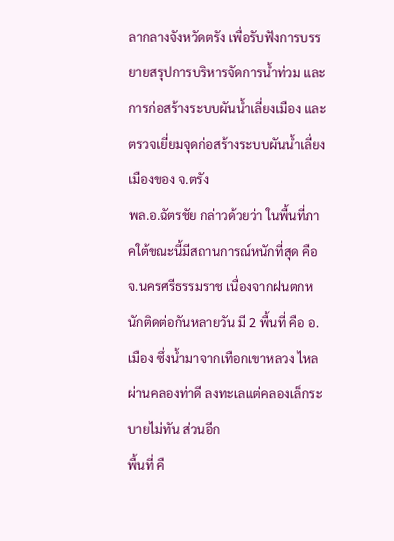ลากลางจังหวัดตรัง เพื่อรับฟังการบรรยายสรุปการบริหารจัดการน้ำท่วม และการก่อสร้างระบบผันน้ำเลี่ยงเมือง และตรวจเยี่ยมจุดก่อสร้างระบบผันน้ำเลี่ยงเมืองของ จ.ตรัง
พล.อ.ฉัตรชัย กล่าวด้วยว่า ในพื้นที่ภาคใต้ขณะนี้มีสถานการณ์หนักที่สุด คือ จ.นครศรีธรรมราช เนื่องจากฝนตกหนักติดต่อกันหลายวัน มี 2 พื้นที่ คือ อ.เมือง ซึ่งน้ำมาจากเทือกเขาหลวง ไหลผ่านคลองท่าดี ลงทะเลแต่คลองเล็กระบายไม่ทัน ส่วนอีก
พื้นที่ คื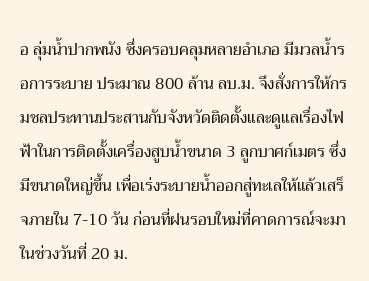อ ลุ่มน้ำปากพนัง ซึ่งครอบคลุมหลายอำเภอ มีมวลน้ำรอการระบาย ประมาณ 800 ล้าน ลบ.ม. จึงสั่งการให้กรมชลประทานประสานกับจังหวัดติดตั้งและดูแลเรื่องไฟฟ้าในการติดตั้งเครื่องสูบน้ำขนาด 3 ลูกบาศก์เมตร ซึ่งมีขนาดใหญ่ขึ้น เพื่อเร่งระบายน้ำออกสู่ทะเลให้แล้วเสร็จภายใน 7-10 วัน ก่อนที่ฝนรอบใหม่ที่คาดการณ์จะมาในช่วงวันที่ 20 ม.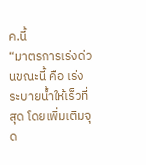ค.นี้
“มาตรการเร่งด่วนขณะนี้ คือ เร่งระบายน้ำให้เร็วที่สุด โดยเพิ่มเติมจุด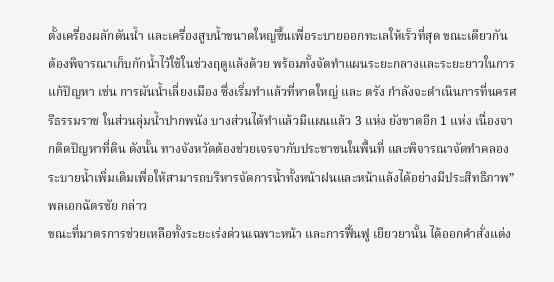ตั้งเครื่องผลักดันน้ำ และเครื่องสูบน้ำขนาดใหญ่ขึ้นเพื่อระบายออกทะเลให้เร็วที่สุด ขณะเดียวกัน ต้องพิจารณาเก็บกักน้ำไว้ใช้ในช่วงฤดูแล้งด้วย พร้อมทั้งจัดทำแผนระยะกลางและระยะยาวในการแก้ปัญหา เช่น การผันน้ำเลี่ยงเมือง ซึ่งเริ่มทำแล้วที่หาดใหญ่ และ ตรัง กำลังจะดำเนินการที่นครศรีธรรมราช ในส่วนลุ่มน้ำปากพนัง บางส่วนได้ทำแล้วมีแผนแล้ว 3 แห่ง ยังขาดอีก 1 แห่ง เนื่องจากติดปัญหาที่ดิน ดังนั้น ทางจังหวัดต้องช่วยเจรจากับประชาชนในพื้นที่ และพิจารณาจัดทำคลองระบายน้ำเพิ่มเติมเพื่อให้สามารถบริหารจัดการน้ำทั้งหน้าฝนและหน้าแล้งได้อย่างมีประสิทธิภาพ” พลเอกฉัตรชัย กล่าว
ขณะที่มาตรการช่วยเหลือทั้งระยะเร่งด่วนเฉพาะหน้า และการฟื้นฟู เยียวยานั้น ได้ออกคำสั่งแต่ง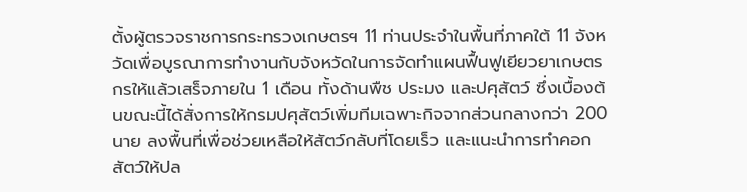ตั้งผู้ตรวจราชการกระทรวงเกษตรฯ 11 ท่านประจำในพื้นที่ภาคใต้ 11 จังหวัดเพื่อบูรณาการทำงานกับจังหวัดในการจัดทำแผนฟื้นฟูเยียวยาเกษตรกรให้แล้วเสร็จภายใน 1 เดือน ทั้งด้านพืช ประมง และปศุสัตว์ ซึ่งเบื้องต้นขณะนี้ได้สั่งการให้กรมปศุสัตว์เพิ่มทีมเฉพาะกิจจากส่วนกลางกว่า 200 นาย ลงพื้นที่เพื่อช่วยเหลือให้สัตว์กลับที่โดยเร็ว และแนะนำการทำคอกสัตว์ให้ปล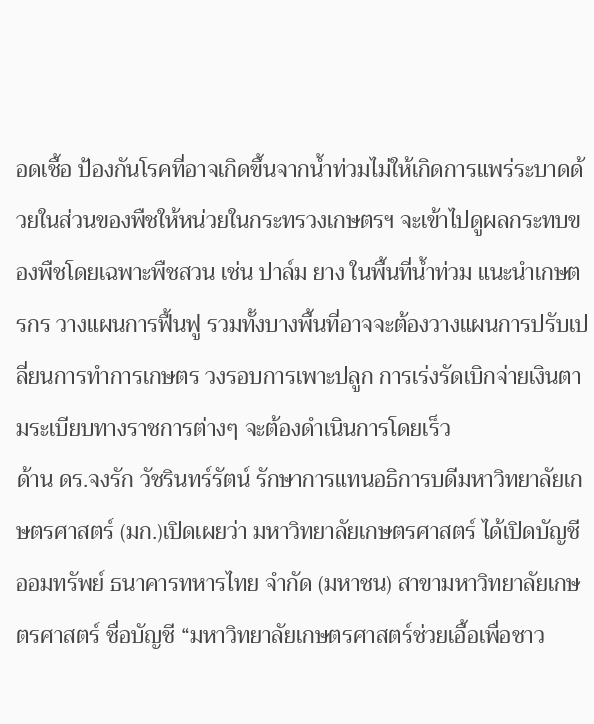อดเชื้อ ป้องกันโรคที่อาจเกิดขึ้นจากน้ำท่วมไม่ให้เกิดการแพร่ระบาดด้วยในส่วนของพืชให้หน่วยในกระทรวงเกษตรฯ จะเข้าไปดูผลกระทบของพืชโดยเฉพาะพืชสวน เช่น ปาล์ม ยาง ในพื้นที่น้ำท่วม แนะนำเกษตรกร วางแผนการฟื้นฟู รวมทั้งบางพื้นที่อาจจะต้องวางแผนการปรับเปลี่ยนการทำการเกษตร วงรอบการเพาะปลูก การเร่งรัดเบิกจ่ายเงินตามระเบียบทางราชการต่างๆ จะต้องดำเนินการโดยเร็ว
ด้าน ดร.จงรัก วัชรินทร์รัตน์ รักษาการแทนอธิการบดีมหาวิทยาลัยเกษตรศาสตร์ (มก.)เปิดเผยว่า มหาวิทยาลัยเกษตรศาสตร์ ได้เปิดบัญชีออมทรัพย์ ธนาคารทหารไทย จำกัด (มหาชน) สาขามหาวิทยาลัยเกษตรศาสตร์ ชื่อบัญชี “มหาวิทยาลัยเกษตรศาสตร์ช่วยเอื้อเพื่อชาว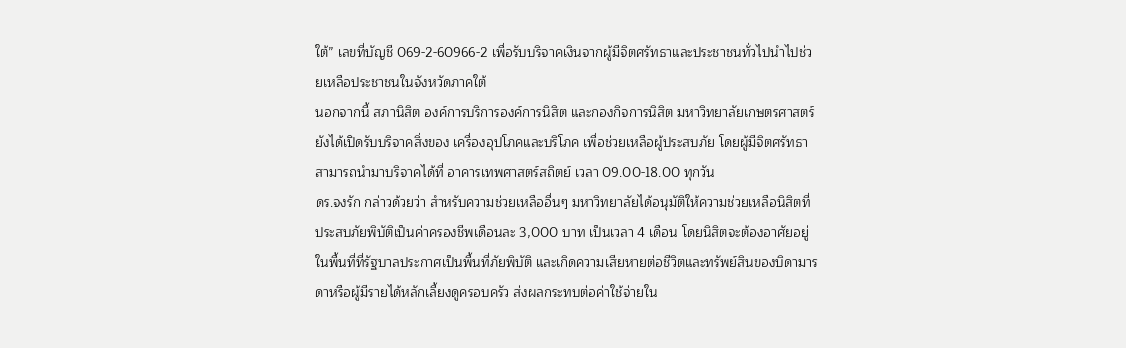ใต้” เลขที่บัญชี 069-2-60966-2 เพื่อรับบริจาคเงินจากผู้มีจิตศรัทธาและประชาชนทั่วไปนำไปช่วยเหลือประชาชนในจังหวัดภาคใต้
นอกจากนี้ สภานิสิต องค์การบริการองค์การนิสิต และกองกิจการนิสิต มหาวิทยาลัยเกษตรศาสตร์ ยังได้เปิดรับบริจาคสิ่งของ เครื่องอุปโภคและบริโภค เพื่อช่วยเหลือผู้ประสบภัย โดยผู้มีจิตศรัทธาสามารถนำมาบริจาคได้ที่ อาคารเทพศาสตร์สถิตย์ เวลา 09.00-18.00 ทุกวัน
ดร.จงรัก กล่าวด้วยว่า สำหรับความช่วยเหลืออื่นๆ มหาวิทยาลัยได้อนุมัติให้ความช่วยเหลือนิสิตที่ประสบภัยพิบัติเป็นค่าครองชีพเดือนละ 3,000 บาท เป็นเวลา 4 เดือน โดยนิสิตจะต้องอาศัยอยู่ในพื้นที่ที่รัฐบาลประกาศเป็นพื้นที่ภัยพิบัติ และเกิดความเสียหายต่อชีวิตและทรัพย์สินของบิดามารดาหรือผู้มีรายได้หลักเลี้ยงดูครอบครัว ส่งผลกระทบต่อค่าใช้จ่ายใน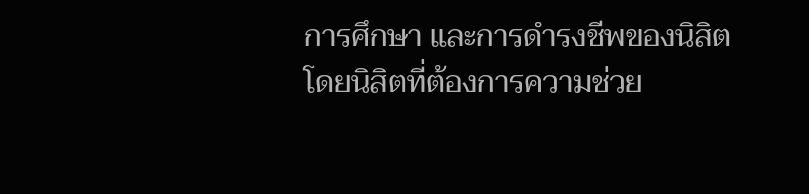การศึกษา และการดำรงชีพของนิสิต โดยนิสิตที่ต้องการความช่วย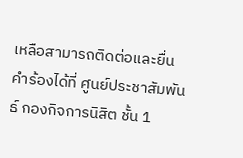เหลือสามารถติดต่อและยื่นคำร้องได้ที่ ศูนย์ประชาสัมพันธ์ กองกิจการนิสิต ชั้น 1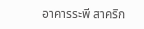อาคารระพี สาคริก